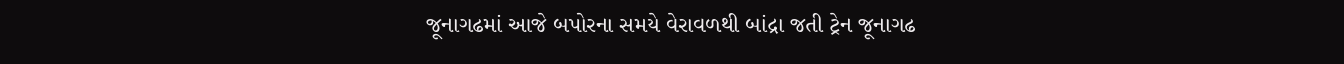જૂનાગઢમાં આજે બપોરના સમયે વેરાવળથી બાંદ્રા જતી ટ્રેન જૂનાગઢ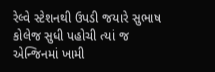રેલ્વે સ્ટેશનથી ઉપડી જયારે સુભાષ કોલેજ સુધી પહોચી ત્યાં જ એન્જિનમાં ખામી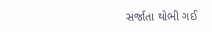સર્જાતા થોભી ગઈ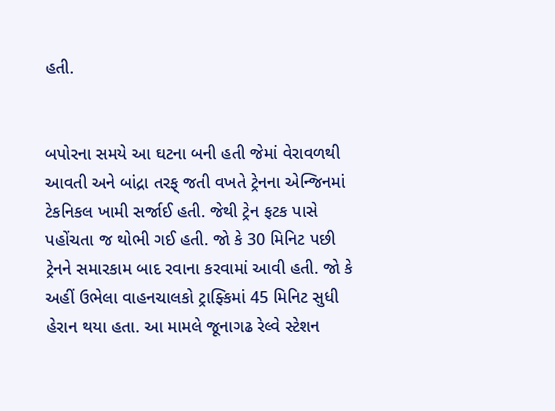હતી.


બપોરના સમયે આ ઘટના બની હતી જેમાં વેરાવળથી આવતી અને બાંદ્રા તરફ્ જતી વખતે ટ્રેનના એન્જિનમાં ટેકનિકલ ખામી સર્જાઈ હતી. જેથી ટ્રેન ફટક પાસે પહોંચતા જ થોભી ગઈ હતી. જો કે 30 મિનિટ પછી ટ્રેનને સમારકામ બાદ રવાના કરવામાં આવી હતી. જો કે અહીં ઉભેલા વાહનચાલકો ટ્રાફ્કિમાં 45 મિનિટ સુધી હેરાન થયા હતા. આ મામલે જૂનાગઢ રેલ્વે સ્ટેશન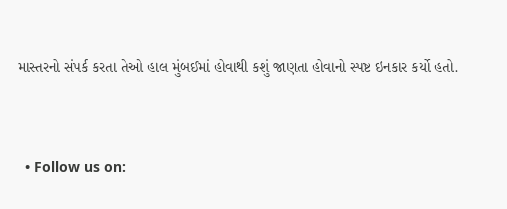માસ્તરનો સંપર્ક કરતા તેઓ હાલ મુંબઈમાં હોવાથી કશું જાણતા હોવાનો સ્પષ્ટ ઇનકાર કર્યો હતો.


  • Follow us on: